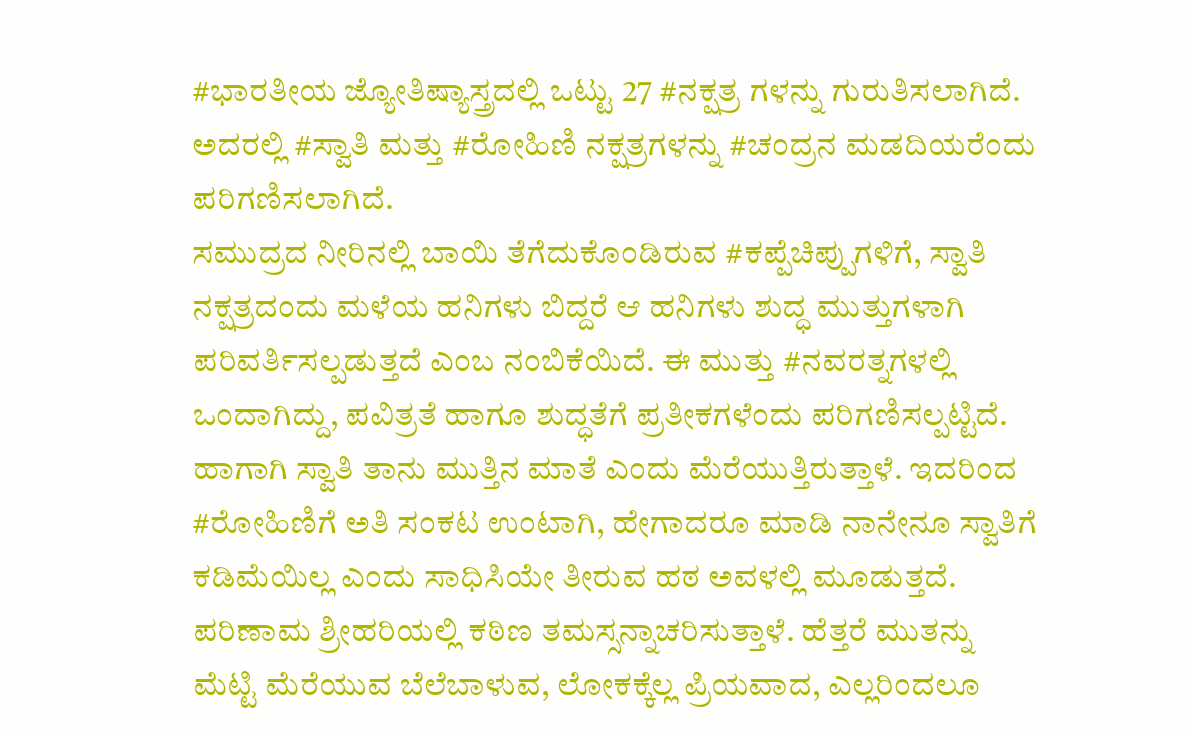#ಭಾರತೀಯ ಜ್ಯೋತಿಷ್ಯಾಸ್ತ್ರದಲ್ಲಿ ಒಟ್ಟು 27 #ನಕ್ಷತ್ರ ಗಳನ್ನು ಗುರುತಿಸಲಾಗಿದೆ. ಅದರಲ್ಲಿ #ಸ್ವಾತಿ ಮತ್ತು #ರೋಹಿಣಿ ನಕ್ಷತ್ರಗಳನ್ನು #ಚಂದ್ರನ ಮಡದಿಯರೆಂದು ಪರಿಗಣಿಸಲಾಗಿದೆ.
ಸಮುದ್ರದ ನೀರಿನಲ್ಲಿ ಬಾಯಿ ತೆಗೆದುಕೊಂಡಿರುವ #ಕಪ್ಪೆಚಿಪ್ಪುಗಳಿಗೆ, ಸ್ವಾತಿ ನಕ್ಷತ್ರದಂದು ಮಳೆಯ ಹನಿಗಳು ಬಿದ್ದರೆ ಆ ಹನಿಗಳು ಶುದ್ಧ ಮುತ್ತುಗಳಾಗಿ ಪರಿವರ್ತಿಸಲ್ಪಡುತ್ತದೆ ಎಂಬ ನಂಬಿಕೆಯಿದೆ. ಈ ಮುತ್ತು #ನವರತ್ನಗಳಲ್ಲಿ ಒಂದಾಗಿದ್ದು, ಪವಿತ್ರತೆ ಹಾಗೂ ಶುದ್ಧತೆಗೆ ಪ್ರತೀಕಗಳೆಂದು ಪರಿಗಣಿಸಲ್ಪಟ್ಟಿದೆ. ಹಾಗಾಗಿ ಸ್ವಾತಿ ತಾನು ಮುತ್ತಿನ ಮಾತೆ ಎಂದು ಮೆರೆಯುತ್ತಿರುತ್ತಾಳೆ. ಇದರಿಂದ #ರೋಹಿಣಿಗೆ ಅತಿ ಸಂಕಟ ಉಂಟಾಗಿ, ಹೇಗಾದರೂ ಮಾಡಿ ನಾನೇನೂ ಸ್ವಾತಿಗೆ ಕಡಿಮೆಯಿಲ್ಲ ಎಂದು ಸಾಧಿಸಿಯೇ ತೀರುವ ಹಠ ಅವಳಲ್ಲಿ ಮೂಡುತ್ತದೆ. ಪರಿಣಾಮ ಶ್ರೀಹರಿಯಲ್ಲಿ ಕಠಿಣ ತಮಸ್ಸನ್ನಾಚರಿಸುತ್ತಾಳೆ. ಹೆತ್ತರೆ ಮುತನ್ನು ಮೆಟ್ಟಿ ಮೆರೆಯುವ ಬೆಲೆಬಾಳುವ, ಲೋಕಕ್ಕೆಲ್ಲ ಪ್ರಿಯವಾದ, ಎಲ್ಲರಿಂದಲೂ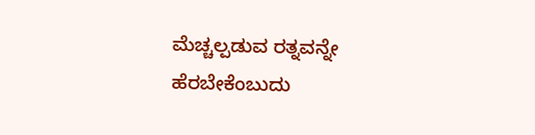ಮೆಚ್ಚಲ್ಪಡುವ ರತ್ನವನ್ನೇ ಹೆರಬೇಕೆಂಬುದು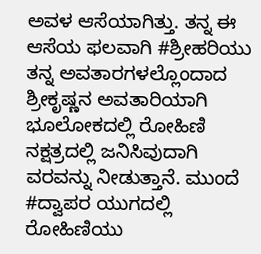ಅವಳ ಆಸೆಯಾಗಿತ್ತು. ತನ್ನ ಈ ಆಸೆಯ ಫಲವಾಗಿ #ಶ್ರೀಹರಿಯು ತನ್ನ ಅವತಾರಗಳಲ್ಲೊಂದಾದ ಶ್ರೀಕೃಷ್ಣನ ಅವತಾರಿಯಾಗಿ ಭೂಲೋಕದಲ್ಲಿ ರೋಹಿಣಿ ನಕ್ಷತ್ರದಲ್ಲಿ ಜನಿಸಿವುದಾಗಿ ವರವನ್ನು ನೀಡುತ್ತಾನೆ. ಮುಂದೆ #ದ್ವಾಪರ ಯುಗದಲ್ಲಿ ರೋಹಿಣಿಯು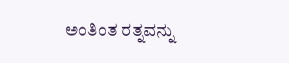ಅಂತಿಂತ ರತ್ನವನ್ನು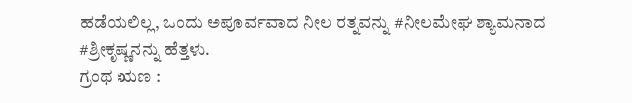ಹಡೆಯಲಿಲ್ಲ, ಒಂದು ಅಪೂರ್ವವಾದ ನೀಲ ರತ್ನವನ್ನು #ನೀಲಮೇಘ ಶ್ಯಾಮನಾದ #ಶ್ರೀಕೃಷ್ಣನನ್ನು ಹೆತ್ತಳು.
ಗ್ರಂಥ ಋಣ :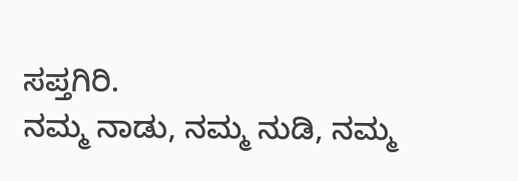ಸಪ್ತಗಿರಿ.
ನಮ್ಮ ನಾಡು, ನಮ್ಮ ನುಡಿ, ನಮ್ಮ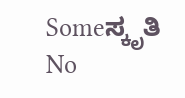Someಸ್ಕೃತಿ
No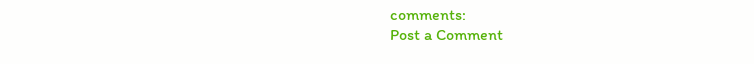comments:
Post a Comment